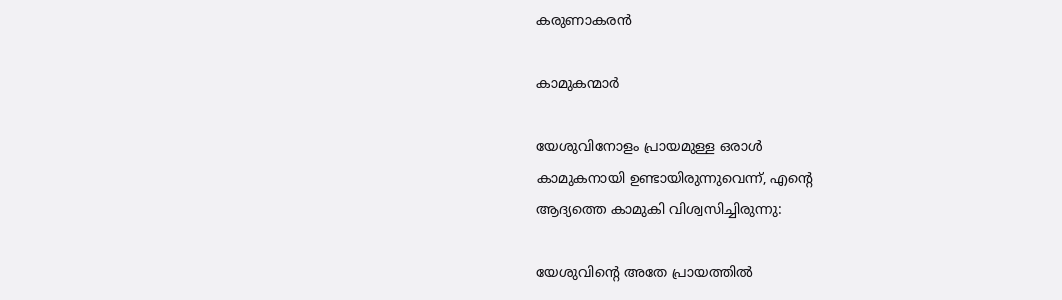കരുണാകരൻ

കാമുകന്മാർ

യേശുവിനോളം പ്രായമുള്ള ഒരാൾ
കാമുകനായി ഉണ്ടായിരുന്നുവെന്ന്, എന്റെ
ആദ്യത്തെ കാമുകി വിശ്വസിച്ചിരുന്നു:

യേശുവിന്റെ അതേ പ്രായത്തിൽ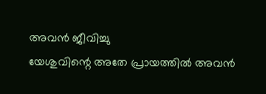അവൻ ജീവിച്ചു
യേശുവിന്റെ അതേ പ്രായത്തിൽ അവൻ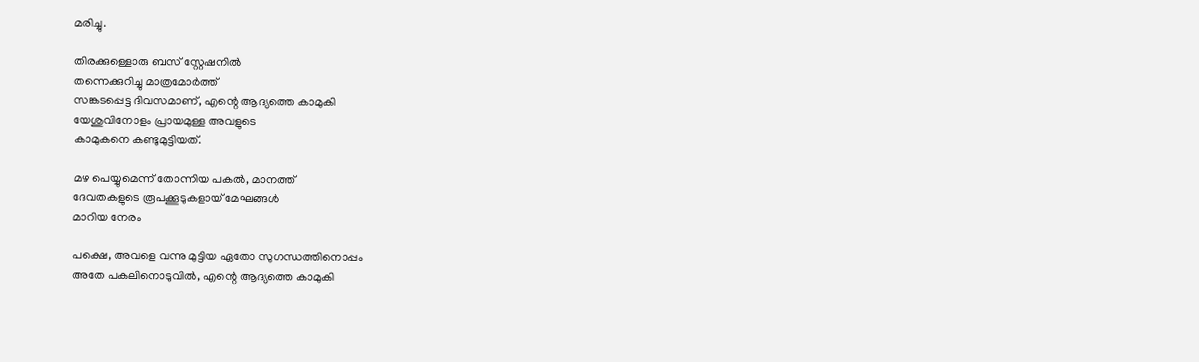മരിച്ചു.

തിരക്കുള്ളൊരു ബസ് സ്റ്റേഷനിൽ
തന്നെക്കുറിച്ചു മാത്രമോർത്ത്
സങ്കടപ്പെട്ട ദിവസമാണ്, എന്റെ ആദ്യത്തെ കാമുകി
യേശുവിനോളം പ്രായമുള്ള അവളുടെ
കാമുകനെ കണ്ടുമുട്ടിയത്.

മഴ പെയ്യുമെന്ന് തോന്നിയ പകൽ, മാനത്ത്
ദേവതകളുടെ രൂപക്കൂടുകളായ് മേഘങ്ങൾ
മാറിയ നേരം

പക്ഷെ, അവളെ വന്നു മുട്ടിയ ഏതോ സുഗന്ധത്തിനൊപ്പം
അതേ പകലിനൊടുവിൽ, എന്റെ ആദ്യത്തെ കാമുകി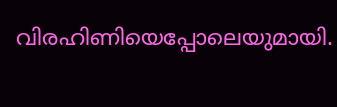വിരഹിണിയെപ്പോലെയുമായി.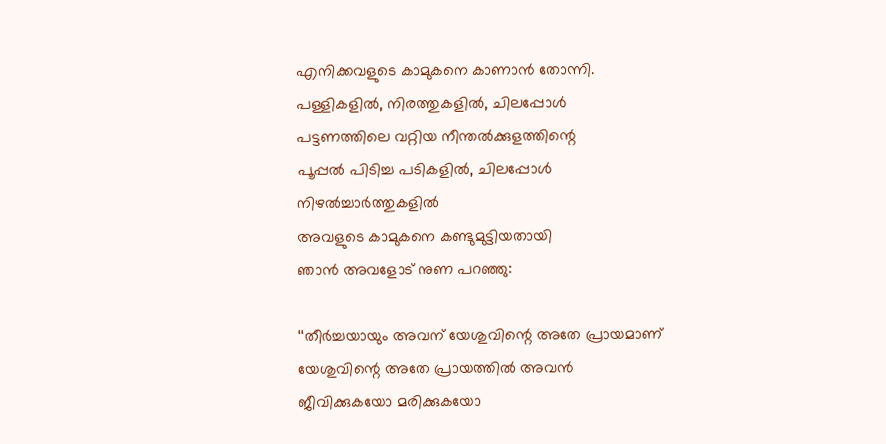എനിക്കവളുടെ കാമുകനെ കാണാൻ തോന്നി.
പള്ളികളിൽ, നിരത്തുകളിൽ, ചിലപ്പോൾ
പട്ടണത്തിലെ വറ്റിയ നീന്തൽക്കുളത്തിന്റെ
പൂപ്പൽ പിടിച്ച പടികളിൽ, ചിലപ്പോൾ
നിഴൽച്ചാർത്തുകളിൽ
അവളുടെ കാമുകനെ കണ്ടുമുട്ടിയതായി
ഞാൻ അവളോട് നുണ പറഞ്ഞു:

‘‘തീർച്ചയായും അവന് യേശുവിന്റെ അതേ പ്രായമാണ്
യേശുവിന്റെ അതേ പ്രായത്തിൽ അവൻ
ജീവിക്കുകയോ മരിക്കുകയോ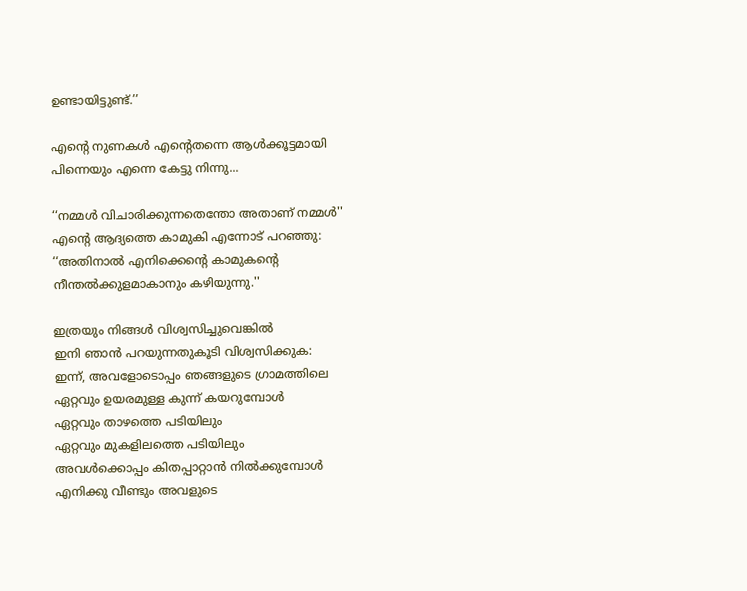ഉണ്ടായിട്ടുണ്ട്.’’

എന്റെ നുണകൾ എന്റെതന്നെ ആൾക്കൂട്ടമായി
പിന്നെയും എന്നെ കേട്ടു നിന്നു...

‘‘നമ്മൾ വിചാരിക്കുന്നതെന്തോ അതാണ് നമ്മൾ''
എന്റെ ആദ്യത്തെ കാമുകി എന്നോട് പറഞ്ഞു:
‘‘അതിനാൽ എനിക്കെന്റെ കാമുകന്റെ
നീന്തൽക്കുളമാകാനും കഴിയുന്നു.''

ഇത്രയും നിങ്ങൾ വിശ്വസിച്ചുവെങ്കിൽ
ഇനി ഞാൻ പറയുന്നതുകൂടി വിശ്വസിക്കുക:
ഇന്ന്, അവളോടൊപ്പം ഞങ്ങളുടെ ഗ്രാമത്തിലെ
ഏറ്റവും ഉയരമുള്ള കുന്ന് കയറുമ്പോൾ
ഏറ്റവും താഴത്തെ പടിയിലും
ഏറ്റവും മുകളിലത്തെ പടിയിലും
അവൾക്കൊപ്പം കിതപ്പാറ്റാൻ നിൽക്കുമ്പോൾ
എനിക്കു വീണ്ടും അവളുടെ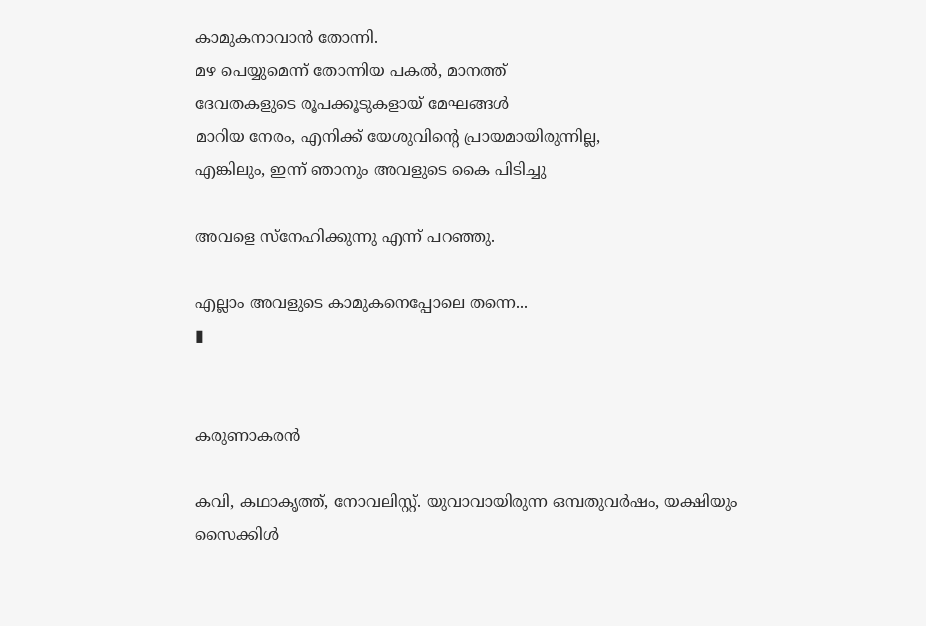കാമുകനാവാൻ തോന്നി.
മഴ പെയ്യുമെന്ന് തോന്നിയ പകൽ, മാനത്ത്
ദേവതകളുടെ രൂപക്കൂടുകളായ് മേഘങ്ങൾ
മാറിയ നേരം, എനിക്ക് യേശുവിന്റെ പ്രായമായിരുന്നില്ല,
എങ്കിലും, ഇന്ന് ഞാനും അവളുടെ കൈ പിടിച്ചു

അവളെ സ്‌നേഹിക്കുന്നു എന്ന് പറഞ്ഞു.

എല്ലാം അവളുടെ കാമുകനെപ്പോലെ തന്നെ...
▮


കരുണാകരൻ

കവി, കഥാകൃത്ത്, നോവലിസ്റ്റ്. യുവാവായിരുന്ന ഒമ്പതുവർഷം, യക്ഷിയും സൈക്കിൾ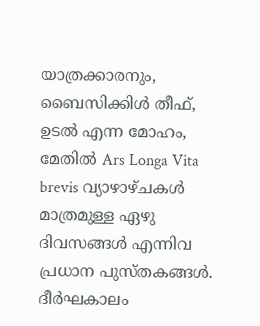യാത്രക്കാരനും, ബൈസിക്കിൾ തീഫ്, ഉടൽ എന്ന മോഹം, മേതിൽ Ars Longa Vita brevis വ്യാഴാഴ്ചകൾ മാത്രമുള്ള ഏഴു ദിവസങ്ങൾ എന്നിവ പ്രധാന പുസ്തകങ്ങൾ. ദീർഘകാലം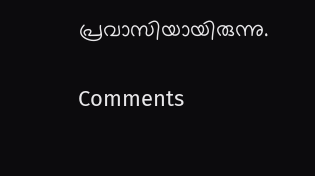പ്രവാസിയായിരുന്നു.

Comments